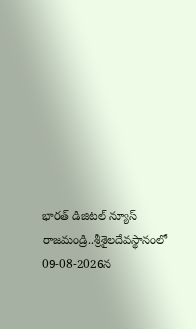భారత్ డిజిటల్ న్యూస్ రాజమండ్రి..శ్రీశైలదేవస్థానంలో 09-08-2026న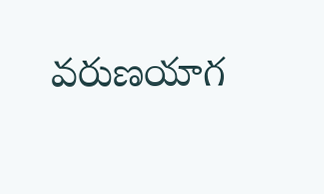వరుణయాగ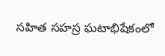సహిత సహస్ర ఘటాభిషేకంలో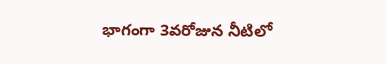భాగంగా 3వరోజున నీటిలో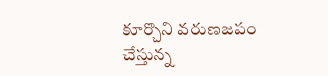కూర్చొని వరుణజపం చేస్తున్న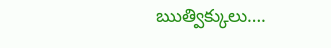ఋత్విక్కులు….